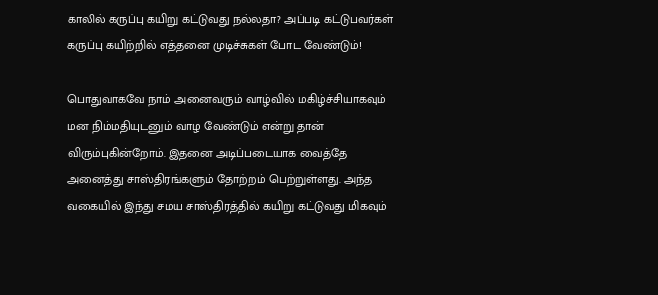காலில் கருப்பு கயிறு கட்டுவது நல்லதா? அப்படி கட்டுபவர்கள் கருப்பு கயிற்றில் எத்தனை முடிச்சுகள் போட வேண்டும்!

பொதுவாகவே நாம் அனைவரும் வாழ்வில் மகிழ்ச்சியாகவும் மன நிம்மதியுடனும் வாழ வேண்டும் என்று தான் விரும்புகின்றோம். இதனை அடிப்படையாக வைத்தே அனைத்து சாஸ்திரங்களும் தோற்றம் பெற்றுள்ளது. அந்த வகையில் இந்து சமய சாஸ்திரத்தில் கயிறு கட்டுவது மிகவும்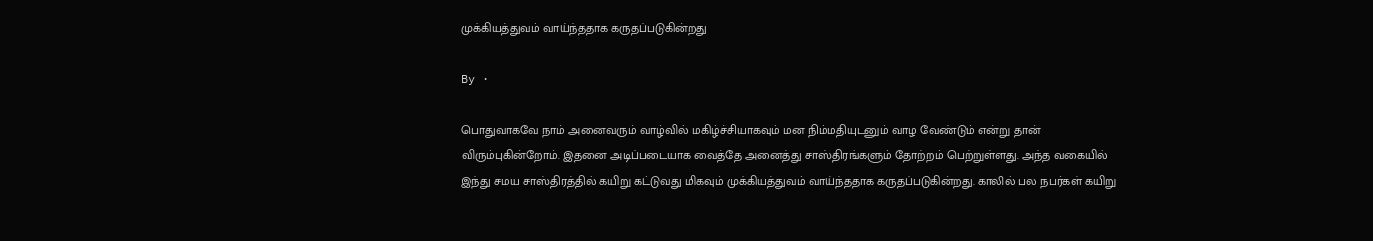முக்கியத்துவம் வாய்ந்ததாக கருதப்படுகின்றது

By ·

பொதுவாகவே நாம் அனைவரும் வாழ்வில் மகிழ்ச்சியாகவும் மன நிம்மதியுடனும் வாழ வேண்டும் என்று தான் விரும்புகின்றோம். இதனை அடிப்படையாக வைத்தே அனைத்து சாஸ்திரங்களும் தோற்றம் பெற்றுள்ளது. அந்த வகையில் இந்து சமய சாஸ்திரத்தில் கயிறு கட்டுவது மிகவும் முக்கியத்துவம் வாய்ந்ததாக கருதப்படுகின்றது. காலில் பல நபர்கள் கயிறு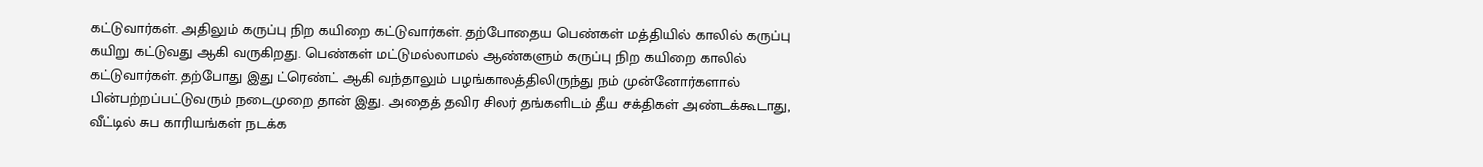கட்டுவார்கள். அதிலும் கருப்பு நிற கயிறை கட்டுவார்கள். தற்போதைய பெண்கள் மத்தியில் காலில் கருப்பு கயிறு கட்டுவது ஆகி வருகிறது. பெண்கள் மட்டுமல்லாமல் ஆண்களும் கருப்பு நிற கயிறை காலில் கட்டுவார்கள். தற்போது இது ட்ரெண்ட் ஆகி வந்தாலும் பழங்காலத்திலிருந்து நம் முன்னோர்களால் பின்பற்றப்பட்டுவரும் நடைமுறை தான் இது. அதைத் தவிர சிலர் தங்களிடம் தீய சக்திகள் அண்டக்கூடாது, வீட்டில் சுப காரியங்கள் நடக்க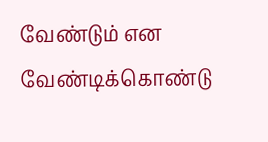வேண்டும் என வேண்டிக்கொண்டு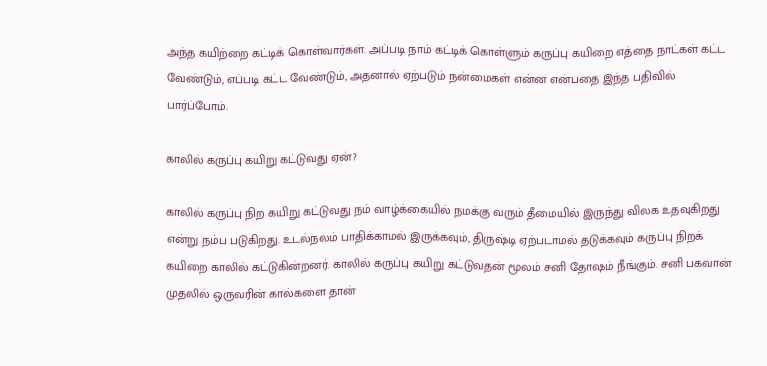அந்த கயிற்றை கட்டிக் கொள்வார்கள். அப்படி நாம் கட்டிக் கொள்ளும் கருப்பு கயிறை எத்தை நாட்கள் கட்ட வேண்டும், எப்படி கட்ட வேண்டும், அதனால் ஏற்படும் நன்மைகள் என்ன என்பதை இந்த பதிவில் பார்ப்போம்.

காலில் கருப்பு கயிறு கட்டுவது ஏன்?

காலில் கருப்பு நிற கயிறு கட்டுவது நம் வாழ்க்கையில் நமக்கு வரும் தீமையில் இருந்து விலக உதவுகிறது என்று நம்ப படுகிறது. உடல்நலம் பாதிக்காமல் இருக்கவும், திருஷ்டி ஏற்படாமல் தடுக்கவும் கருப்பு நிறக் கயிறை காலில் கட்டுகின்றனர். காலில் கருப்பு கயிறு கட்டுவதன் மூலம் சனி தோஷம் நீங்கும். சனி பகவான் முதலில் ஒருவரின் கால்களை தான்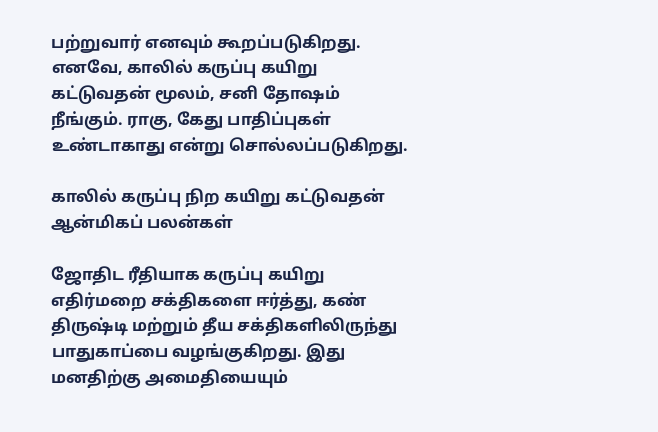பற்றுவார் எனவும் கூறப்படுகிறது. எனவே, காலில் கருப்பு கயிறு கட்டுவதன் மூலம், சனி தோஷம் நீங்கும். ராகு, கேது பாதிப்புகள் உண்டாகாது என்று சொல்லப்படுகிறது.

காலில் கருப்பு நிற கயிறு கட்டுவதன் ஆன்மிகப் பலன்கள்

ஜோதிட ரீதியாக கருப்பு கயிறு எதிர்மறை சக்திகளை ஈர்த்து, கண் திருஷ்டி மற்றும் தீய சக்திகளிலிருந்து பாதுகாப்பை வழங்குகிறது. இது மனதிற்கு அமைதியையும்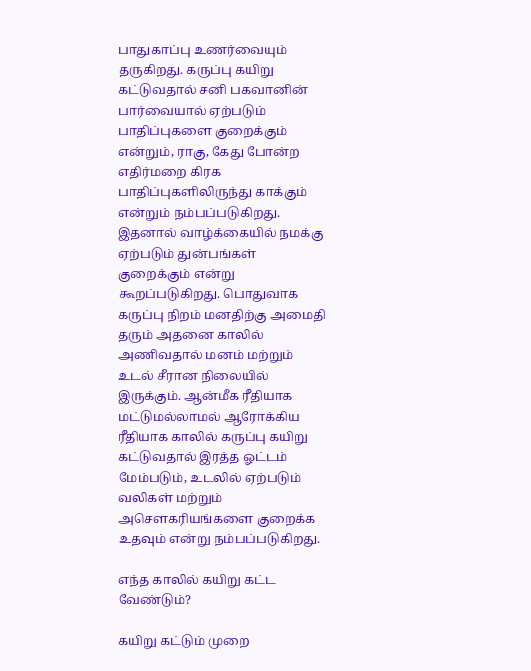பாதுகாப்பு உணர்வையும் தருகிறது. கருப்பு கயிறு கட்டுவதால் சனி பகவானின் பார்வையால் ஏற்படும் பாதிப்புகளை குறைக்கும் என்றும், ராகு, கேது போன்ற எதிர்மறை கிரக பாதிப்புகளிலிருந்து காக்கும் என்றும் நம்பப்படுகிறது. இதனால் வாழ்க்கையில் நமக்கு ஏற்படும் துன்பங்கள் குறைக்கும் என்று கூறப்படுகிறது. பொதுவாக கருப்பு நிறம் மனதிற்கு அமைதி தரும் அதனை காலில் அணிவதால் மனம் மற்றும் உடல் சீரான நிலையில் இருக்கும். ஆன்மீக ரீதியாக மட்டுமல்லாமல் ஆரோக்கிய ரீதியாக காலில் கருப்பு கயிறு கட்டுவதால் இரத்த ஓட்டம் மேம்படும், உடலில் ஏற்படும் வலிகள் மற்றும் அசௌகரியங்களை குறைக்க உதவும் என்று நம்பப்படுகிறது.

எந்த காலில் கயிறு கட்ட வேண்டும்?

கயிறு கட்டும் முறை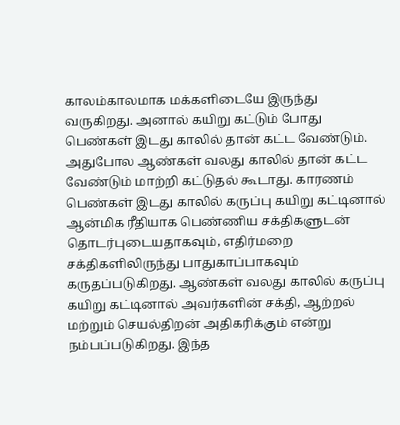காலம்காலமாக மக்களிடையே இருந்து வருகிறது. அனால் கயிறு கட்டும் போது பெண்கள் இடது காலில் தான் கட்ட வேண்டும். அதுபோல ஆண்கள் வலது காலில் தான் கட்ட வேண்டும் மாற்றி கட்டுதல் கூடாது. காரணம் பெண்கள் இடது காலில் கருப்பு கயிறு கட்டினால் ஆன்மிக ரீதியாக பெண்ணிய சக்திகளுடன் தொடர்புடையதாகவும், எதிர்மறை சக்திகளிலிருந்து பாதுகாப்பாகவும் கருதப்படுகிறது. ஆண்கள் வலது காலில் கருப்பு கயிறு கட்டினால் அவர்களின் சக்தி, ஆற்றல் மற்றும் செயல்திறன் அதிகரிக்கும் என்று நம்பப்படுகிறது. இந்த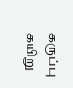கருப்பு கயிறு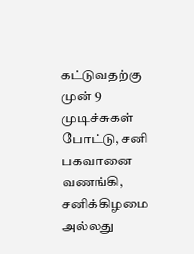கட்டுவதற்கு முன் 9 முடிச்சுகள் போட்டு, சனி பகவானை வணங்கி, சனிக்கிழமை அல்லது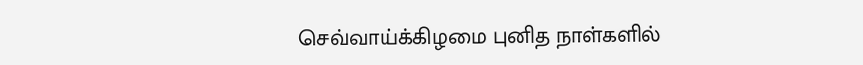செவ்வாய்க்கிழமை புனித நாள்களில்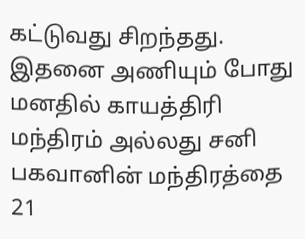கட்டுவது சிறந்தது. இதனை அணியும் போது மனதில் காயத்திரி மந்திரம் அல்லது சனி பகவானின் மந்திரத்தை 21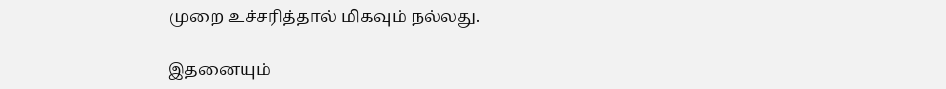முறை உச்சரித்தால் மிகவும் நல்லது.

இதனையும்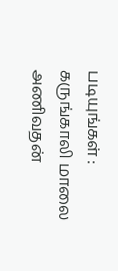படியுங்கள் : கருங்காலி மாலை அணிவதன்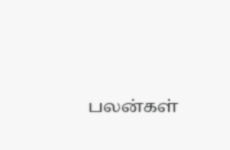பலன்கள்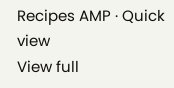Recipes AMP · Quick view
View full